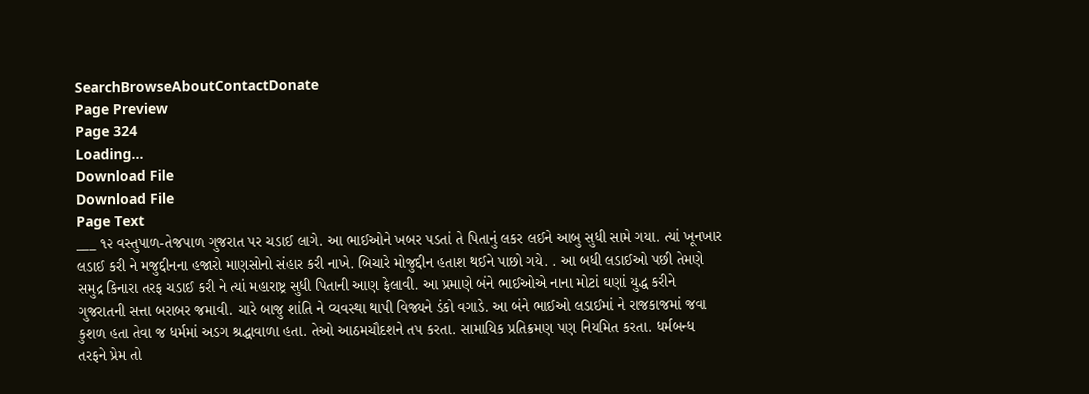SearchBrowseAboutContactDonate
Page Preview
Page 324
Loading...
Download File
Download File
Page Text
___ ૧૨ વસ્તુપાળ-તેજપાળ ગુજરાત પર ચડાઈ લાગે. આ ભાઈઓને ખબર પડતાં તે પિતાનું લકર લઈને આબુ સુધી સામે ગયા. ત્યાં ખૂનખાર લડાઈ કરી ને મજુદ્દીનના હજારો માણસોનો સંહાર કરી નાખે. બિચારે મોજુદ્દીન હતાશ થઈને પાછો ગયે. . આ બધી લડાઈઓ પછી તેમણે સમુદ્ર કિનારા તરફ ચડાઈ કરી ને ત્યાં મહારાષ્ટ્ર સુધી પિતાની આણ ફેલાવી. આ પ્રમાણે બંને ભાઈઓએ નાના મોટાં ઘણાં યુદ્ધ કરીને ગુજરાતની સત્તા બરાબર જમાવી. ચારે બાજુ શાંતિ ને વ્યવસ્થા થાપી વિજ્યને ડંકો વગાડે. આ બંને ભાઈઓ લડાઈમાં ને રાજકાજમાં જવા કુશળ હતા તેવા જ ધર્મમાં અડગ શ્રદ્ધાવાળા હતા. તેઓ આઠમચૌદશને તપ કરતા. સામાયિક પ્રતિક્રમણ પણ નિયમિત કરતા. ધર્મબન્ધ તરફને પ્રેમ તો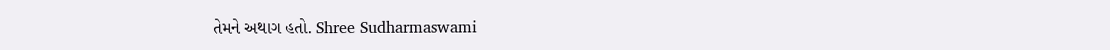તેમને અથાગ હતો. Shree Sudharmaswami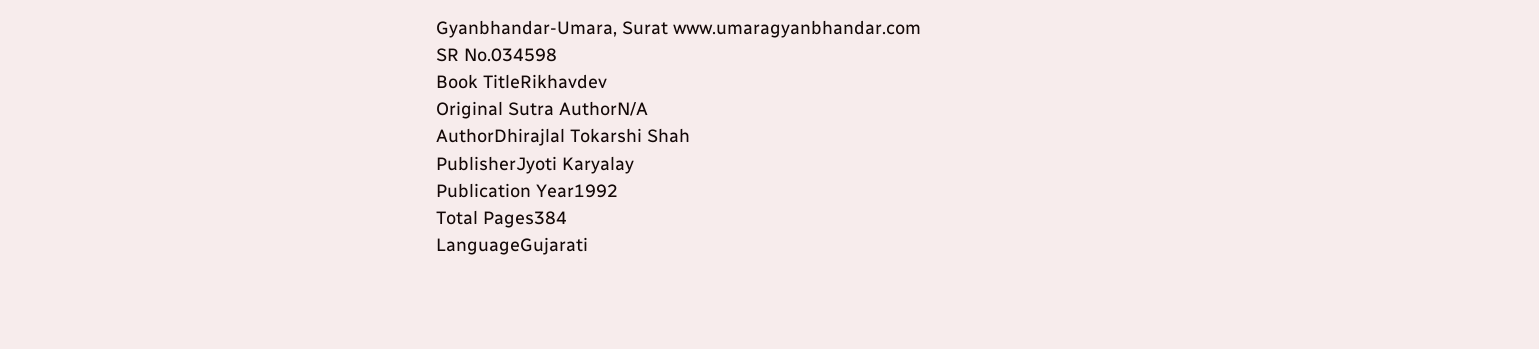Gyanbhandar-Umara, Surat www.umaragyanbhandar.com
SR No.034598
Book TitleRikhavdev
Original Sutra AuthorN/A
AuthorDhirajlal Tokarshi Shah
PublisherJyoti Karyalay
Publication Year1992
Total Pages384
LanguageGujarati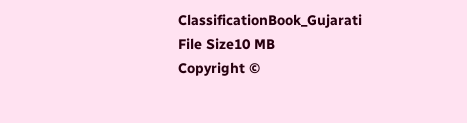ClassificationBook_Gujarati
File Size10 MB
Copyright ©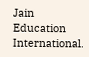Jain Education International.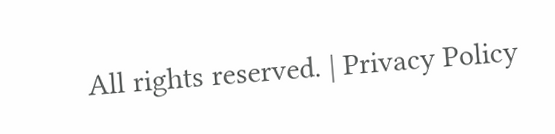All rights reserved. | Privacy Policy